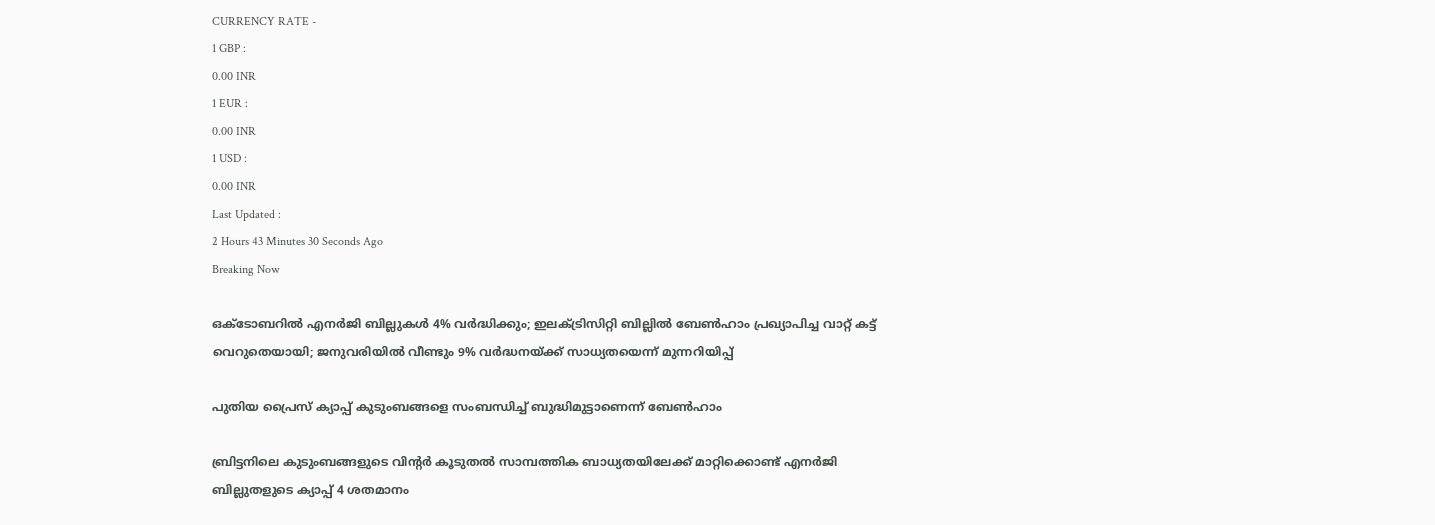CURRENCY RATE -
1 GBP :
0.00 INR
1 EUR :
0.00 INR
1 USD :
0.00 INR
Last Updated :
2 Hours 43 Minutes 30 Seconds Ago
Breaking Now

ഒക്ടോബറില്‍ എനര്‍ജി ബില്ലുകള്‍ 4% വര്‍ദ്ധിക്കും; ഇലക്ട്രിസിറ്റി ബില്ലില്‍ ബേണ്‍ഹാം പ്രഖ്യാപിച്ച വാറ്റ് കട്ട് വെറുതെയായി; ജനുവരിയില്‍ വീണ്ടും 9% വര്‍ദ്ധനയ്ക്ക് സാധ്യതയെന്ന് മുന്നറിയിപ്പ്

പുതിയ പ്രൈസ് ക്യാപ്പ് കുടുംബങ്ങളെ സംബന്ധിച്ച് ബുദ്ധിമുട്ടാണെന്ന് ബേണ്‍ഹാം

ബ്രിട്ടനിലെ കുടുംബങ്ങളുടെ വിന്റര്‍ കൂടുതല്‍ സാമ്പത്തിക ബാധ്യതയിലേക്ക് മാറ്റിക്കൊണ്ട് എനര്‍ജി ബില്ലുതളുടെ ക്യാപ്പ് 4 ശതമാനം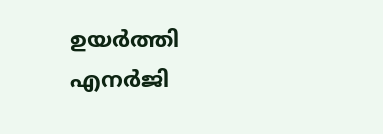ഉയര്‍ത്തി എനര്‍ജി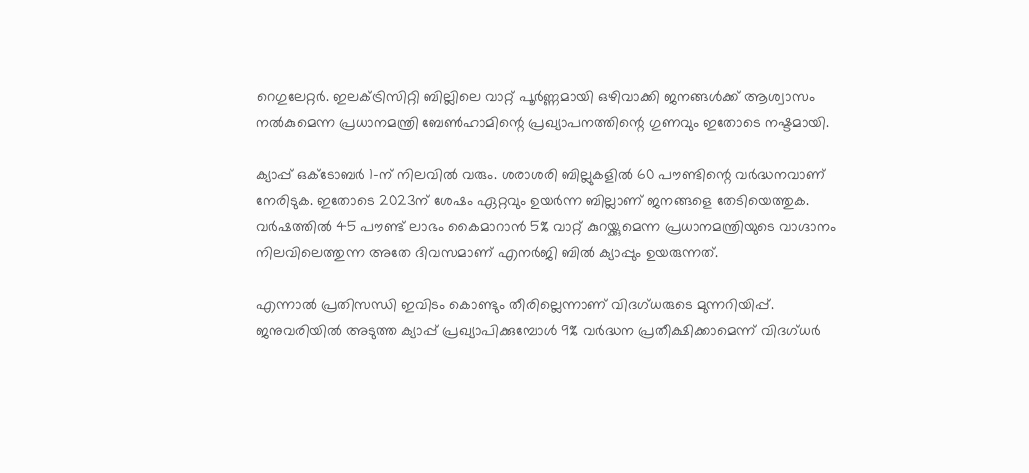റെഗുലേറ്റര്‍. ഇലക്ട്രിസിറ്റി ബില്ലിലെ വാറ്റ് പൂര്‍ണ്ണമായി ഒഴിവാക്കി ജനങ്ങള്‍ക്ക് ആശ്വാസം നല്‍കുമെന്ന പ്രധാനമന്ത്രി ബേണ്‍ഹാമിന്റെ പ്രഖ്യാപനത്തിന്റെ ഗുണവും ഇതോടെ നഷ്ടമായി.

ക്യാപ്പ് ഒക്ടോബര്‍ 1-ന് നിലവില്‍ വരും. ശരാശരി ബില്ലുകളില്‍ 60 പൗണ്ടിന്റെ വര്‍ദ്ധനവാണ് നേരിടുക. ഇതോടെ 2023ന് ശേഷം ഏറ്റവും ഉയര്‍ന്ന ബില്ലാണ് ജനങ്ങളെ തേടിയെത്തുക. വര്‍ഷത്തില്‍ 45 പൗണ്ട് ലാഭം കൈമാറാന്‍ 5% വാറ്റ് കുറയ്ക്കുമെന്ന പ്രധാനമന്ത്രിയുടെ വാഗ്ദാനം നിലവിലെത്തുന്ന അതേ ദിവസമാണ് എനര്‍ജി ബില്‍ ക്യാപ്പും ഉയരുന്നത്.

എന്നാല്‍ പ്രതിസന്ധി ഇവിടം കൊണ്ടും തീരില്ലെന്നാണ് വിദഗ്ധരുടെ മുന്നറിയിപ്പ്. ജനുവരിയില്‍ അടുത്ത ക്യാപ്പ് പ്രഖ്യാപിക്കുമ്പോള്‍ 9% വര്‍ദ്ധന പ്രതീക്ഷിക്കാമെന്ന് വിദഗ്ധര്‍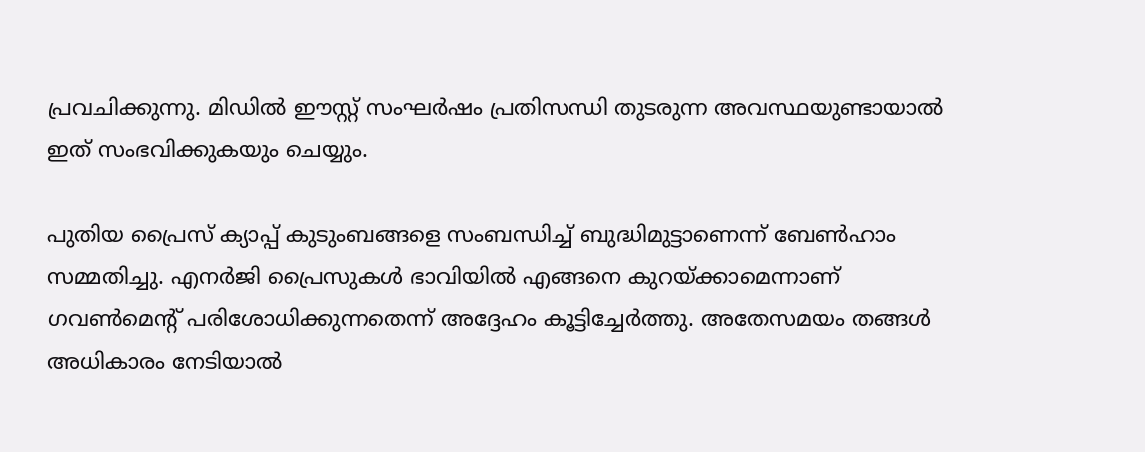പ്രവചിക്കുന്നു. മിഡില്‍ ഈസ്റ്റ് സംഘര്‍ഷം പ്രതിസന്ധി തുടരുന്ന അവസ്ഥയുണ്ടായാല്‍ ഇത് സംഭവിക്കുകയും ചെയ്യും.

പുതിയ പ്രൈസ് ക്യാപ്പ് കുടുംബങ്ങളെ സംബന്ധിച്ച് ബുദ്ധിമുട്ടാണെന്ന് ബേണ്‍ഹാം സമ്മതിച്ചു. എനര്‍ജി പ്രൈസുകള്‍ ഭാവിയില്‍ എങ്ങനെ കുറയ്ക്കാമെന്നാണ് ഗവണ്‍മെന്റ് പരിശോധിക്കുന്നതെന്ന് അദ്ദേഹം കൂട്ടിച്ചേര്‍ത്തു. അതേസമയം തങ്ങള്‍ അധികാരം നേടിയാല്‍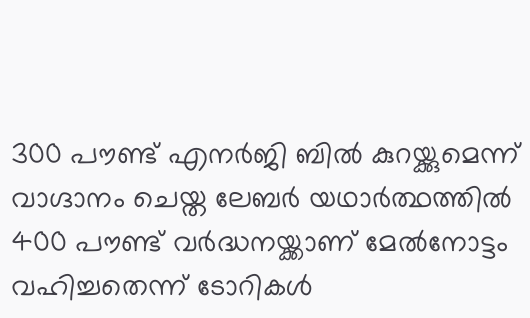300 പൗണ്ട് എനര്‍ജി ബില്‍ കുറയ്ക്കുമെന്ന് വാഗ്ദാനം ചെയ്ത ലേബര്‍ യഥാര്‍ത്ഥത്തില്‍ 400 പൗണ്ട് വര്‍ദ്ധനയ്ക്കാണ് മേല്‍നോട്ടം വഹിച്ചതെന്ന് ടോറികള്‍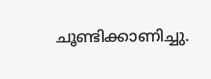ചൂണ്ടിക്കാണിച്ചു.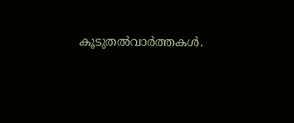കൂടുതല്‍വാര്‍ത്തകള്‍.